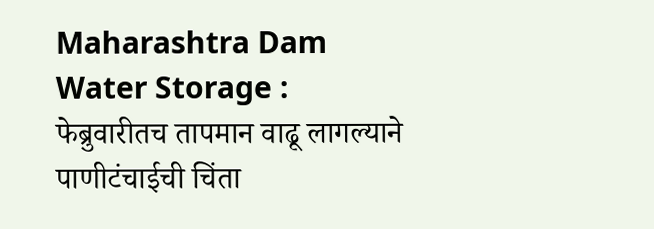Maharashtra Dam Water Storage : फेब्रुवारीतच तापमान वाढू लागल्याने पाणीटंचाईची चिंता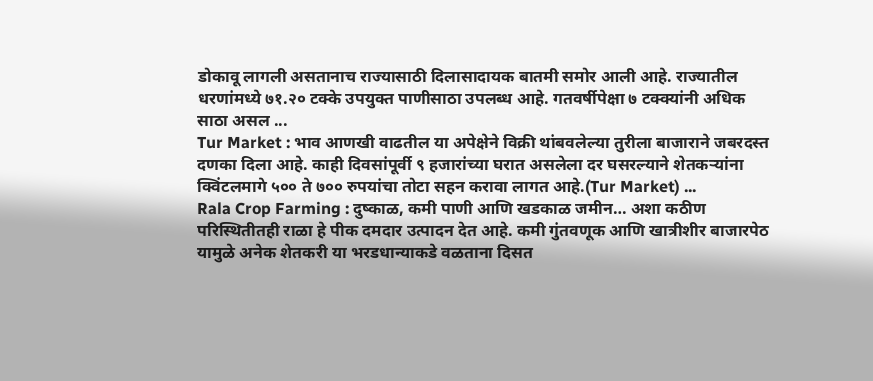डोकावू लागली असतानाच राज्यासाठी दिलासादायक बातमी समोर आली आहे. राज्यातील धरणांमध्ये ७१.२० टक्के उपयुक्त पाणीसाठा उपलब्ध आहे. गतवर्षीपेक्षा ७ टक्क्यांनी अधिक साठा असल ...
Tur Market : भाव आणखी वाढतील या अपेक्षेने विक्री थांबवलेल्या तुरीला बाजाराने जबरदस्त दणका दिला आहे. काही दिवसांपूर्वी ९ हजारांच्या घरात असलेला दर घसरल्याने शेतकऱ्यांना क्विंटलमागे ५०० ते ७०० रुपयांचा तोटा सहन करावा लागत आहे.(Tur Market) ...
Rala Crop Farming : दुष्काळ, कमी पाणी आणि खडकाळ जमीन… अशा कठीण परिस्थितीतही राळा हे पीक दमदार उत्पादन देत आहे. कमी गुंतवणूक आणि खात्रीशीर बाजारपेठ यामुळे अनेक शेतकरी या भरडधान्याकडे वळताना दिसत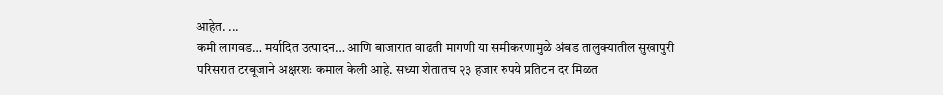आहेत. ...
कमी लागवड… मर्यादित उत्पादन… आणि बाजारात वाढती मागणी या समीकरणामुळे अंबड तालुक्यातील सुखापुरी परिसरात टरबूजाने अक्षरशः कमाल केली आहे. सध्या शेतातच २३ हजार रुपये प्रतिटन दर मिळत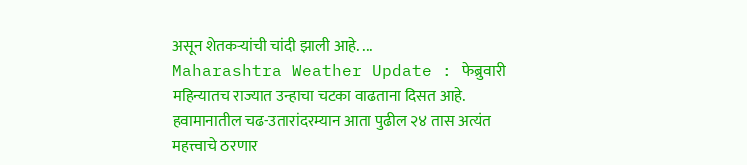असून शेतकऱ्यांची चांदी झाली आहे. ...
Maharashtra Weather Update : फेब्रुवारी महिन्यातच राज्यात उन्हाचा चटका वाढताना दिसत आहे. हवामानातील चढ-उतारांदरम्यान आता पुढील २४ तास अत्यंत महत्त्वाचे ठरणार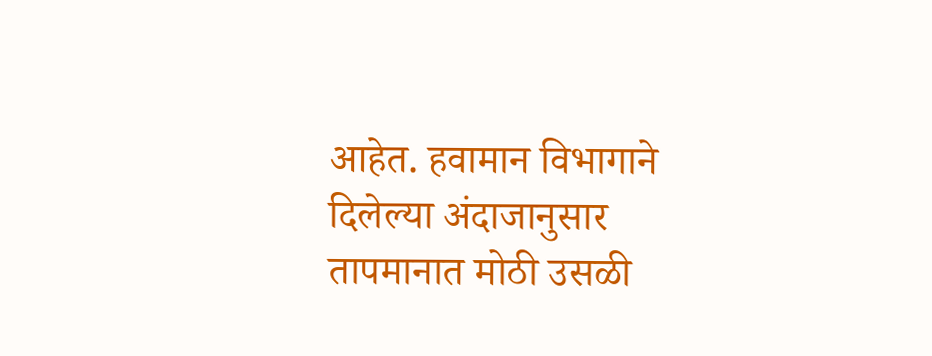आहेत. हवामान विभागाने दिलेल्या अंदाजानुसार तापमानात मोठी उसळी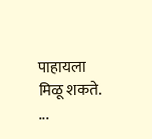पाहायला मिळू शकते. ...